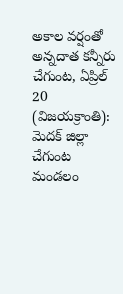అకాల వర్షంతో అన్నదాత కన్నీరు
చేగుంట, ఏప్రిల్ 20 (విజయక్రాంతి): మెదక్ జిల్లా చేగుంట మండలం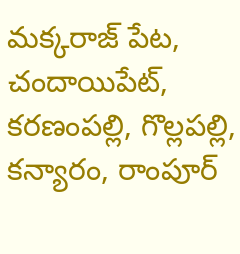మక్కరాజ్ పేట, చందాయిపేట్, కరణంపల్లి, గొల్లపల్లి, కన్యారం, రాంపూర్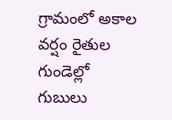గ్రామంలో అకాల వర్షం రైతుల గుండెల్లో గుబులు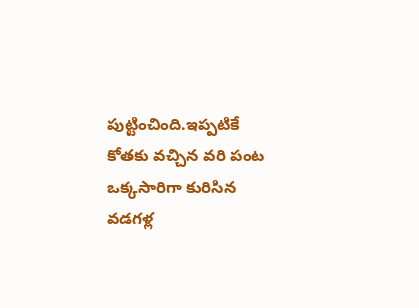పుట్టించింది.ఇప్పటికే కోతకు వచ్చిన వరి పంట ఒక్కసారిగా కురిసిన వడగళ్ల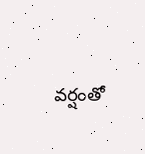వర్షంతో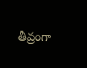తీవ్రంగా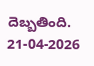దెబ్బతింది.
21-04-2026